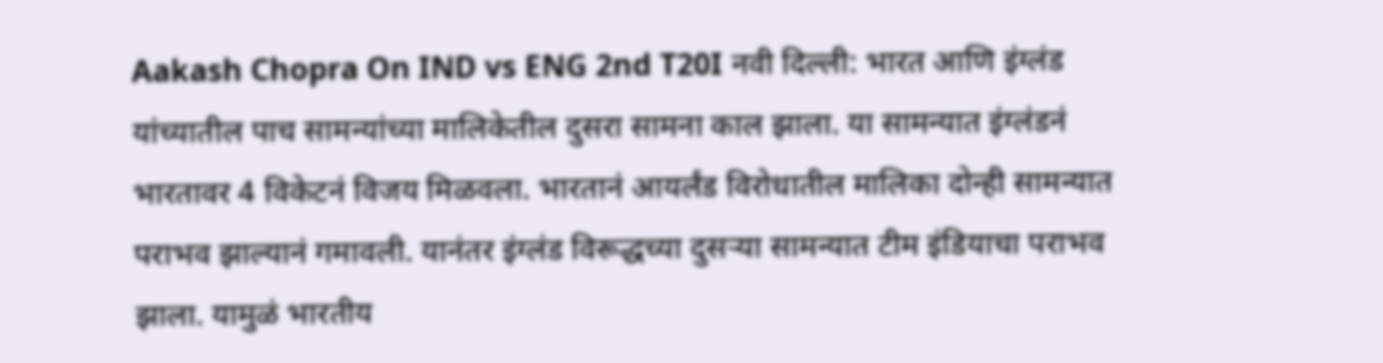Aakash Chopra On IND vs ENG 2nd T20I नवी दिल्ली: भारत आणि इंग्लंड यांच्यातील पाच सामन्यांच्या मालिकेतील दुसरा सामना काल झाला. या सामन्यात इंग्लंडनं भारतावर 4 विकेटनं विजय मिळवला. भारतानं आयर्लंड विरोधातील मालिका दोन्ही सामन्यात पराभव झाल्यानं गमावली. यानंतर इंग्लंड विरूद्धच्या दुसऱ्या सामन्यात टीम इंडियाचा पराभव झाला. यामुळं भारतीय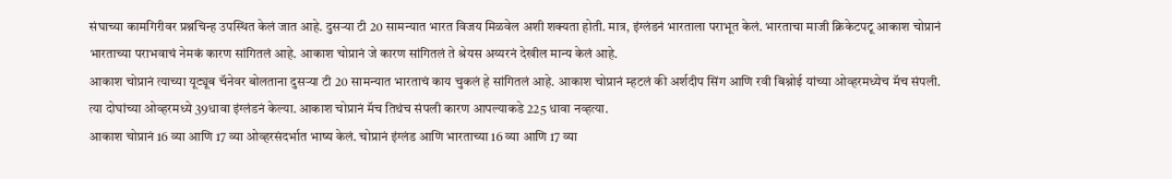संघाच्या कामगिरीवर प्रश्नचिन्ह उपस्थित केलं जात आहे. दुसऱ्या टी 20 सामन्यात भारत विजय मिळवेल अशी शक्यता होती. मात्र, इंग्लंडनं भारताला पराभूत केलं. भारताचा माजी क्रिकेटपटू आकाश चोप्रानं भारताच्या पराभवाचं नेमकं कारण सांगितलं आहे. आकाश चोप्रानं जे कारण सांगितलं ते श्रेयस अय्यरनं देखील मान्य केलं आहे.
आकाश चोप्रानं त्याच्या यूट्यूब चॅनेवर बोलताना दुसऱ्या टी 20 सामन्यात भारताचं काय चुकलं हे सांगितलं आहे. आकाश चोप्रानं म्हटलं की अर्शदीप सिंग आणि रवी बिश्नोई यांच्या ओव्हरमध्येच मॅच संपली. त्या दोघांच्या ओव्हरमध्ये 39धावा इंग्लंडनं केल्या. आकाश चोप्रानं मॅच तिथंच संपली कारण आपल्याकडे 225 धावा नव्हत्या.
आकाश चोप्रानं 16 व्या आणि 17 व्या ओव्हरसंदर्भात भाष्य केलं. चोप्रानं इंग्लंड आणि भारताच्या 16 व्या आणि 17 व्या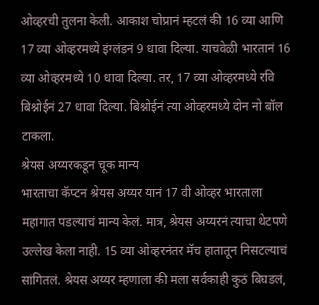ओव्हरची तुलना केली. आकाश चोप्रानं म्हटलं की 16 व्या आणि 17 व्या ओव्हरमध्ये इंग्लंडनं 9 धावा दिल्या. याचवेळी भारतानं 16 व्या ओव्हरमध्ये 10 धावा दिल्या. तर, 17 व्या ओव्हरमध्ये रवि बिश्नोईनं 27 धावा दिल्या. बिश्नोईनं त्या ओव्हरमध्ये दोन नो बॉल टाकला.
श्रेयस अय्यरकडून चूक मान्य
भारताचा कॅप्टन श्रेयस अय्यर यानं 17 वी ओव्हर भारताला महागात पडल्याचं मान्य केलं. मात्र, श्रेयस अय्यरनं त्याचा थेटपणे उल्लेख केला नाही. 15 व्या ओव्हरनंतर मॅच हातातून निसटल्याचं सांगितलं. श्रेयस अय्यर म्हणाला की मला सर्वकाही कुठं बिघडलं,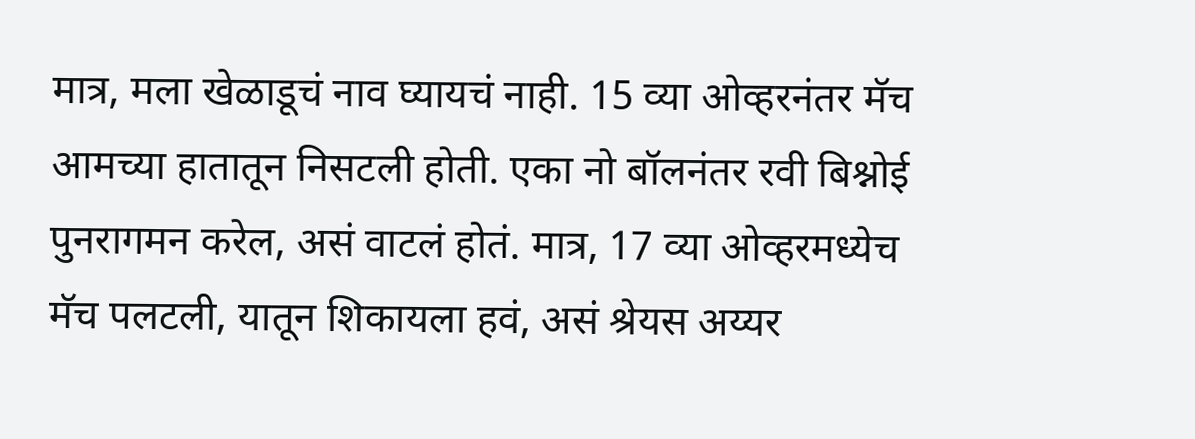मात्र, मला खेळाडूचं नाव घ्यायचं नाही. 15 व्या ओव्हरनंतर मॅच आमच्या हातातून निसटली होती. एका नो बॉलनंतर रवी बिश्नोई पुनरागमन करेल, असं वाटलं होतं. मात्र, 17 व्या ओव्हरमध्येच मॅच पलटली, यातून शिकायला हवं, असं श्रेयस अय्यर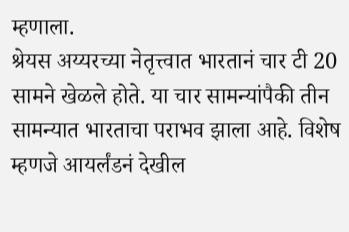म्हणाला.
श्रेयस अय्यरच्या नेतृत्त्वात भारतानं चार टी 20 सामने खेळले होते. या चार सामन्यांपैकी तीन सामन्यात भारताचा पराभव झाला आहे. विशेष म्हणजे आयर्लंडनं देखील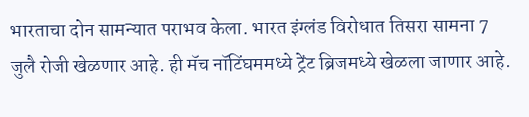भारताचा दोन सामन्यात पराभव केला. भारत इंग्लंड विरोधात तिसरा सामना 7 जुलै रोजी खेळणार आहे. ही मॅच नॉटिंघममध्ये ट्रेंट ब्रिजमध्ये खेळला जाणार आहे.